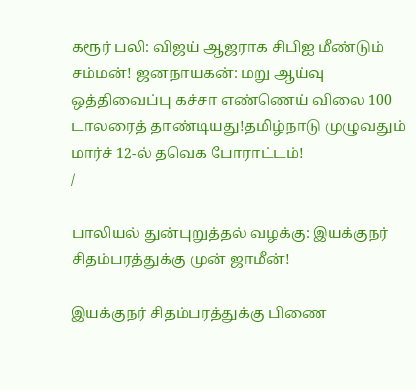கரூர் பலி: விஜய் ஆஜராக சிபிஐ மீண்டும் சம்மன்! ஜனநாயகன்: மறு ஆய்வு ஒத்திவைப்பு கச்சா எண்ணெய் விலை 100 டாலரைத் தாண்டியது!தமிழ்நாடு முழுவதும் மார்ச் 12-ல் தவெக போராட்டம்!
/

பாலியல் துன்புறுத்தல் வழக்கு: இயக்குநர் சிதம்பரத்துக்கு முன் ஜாமீன்!

இயக்குநர் சிதம்பரத்துக்கு பிணை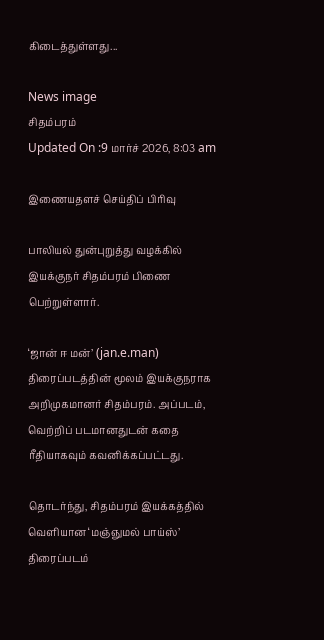கிடைத்துள்ளது...

News image
சிதம்பரம்
Updated On :9 மார்ச் 2026, 8:03 am

இணையதளச் செய்திப் பிரிவு

பாலியல் துன்புறுத்து வழக்கில் இயக்குநர் சிதம்பரம் பிணை பெற்றுள்ளார்.

‘ஜான் ஈ மன்’ (jan.e.man) திரைப்படத்தின் மூலம் இயக்குநராக அறிமுகமானர் சிதம்பரம். அப்படம், வெற்றிப் படமானதுடன் கதை ரீதியாகவும் கவனிக்கப்பட்டது.

தொடர்ந்து, சிதம்பரம் இயக்கத்தில் வெளியான ‘மஞ்ஞுமல் பாய்ஸ்’ திரைப்படம்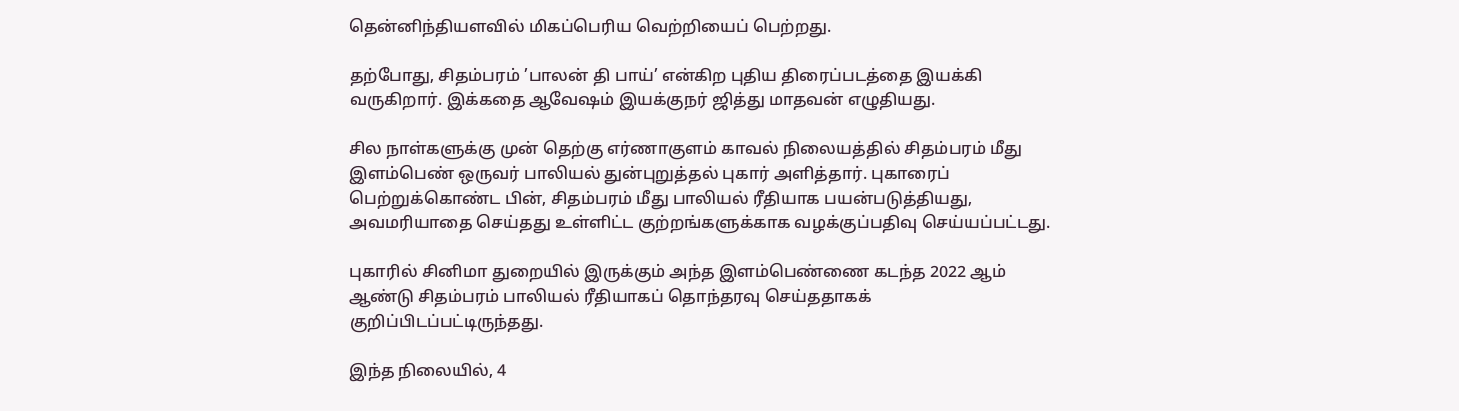தென்னிந்தியளவில் மிகப்பெரிய வெற்றியைப் பெற்றது.

தற்போது, சிதம்பரம் ’பாலன் தி பாய்’ என்கிற புதிய திரைப்படத்தை இயக்கி வருகிறார். இக்கதை ஆவேஷம் இயக்குநர் ஜித்து மாதவன் எழுதியது.

சில நாள்களுக்கு முன் தெற்கு எர்ணாகுளம் காவல் நிலையத்தில் சிதம்பரம் மீது இளம்பெண் ஒருவர் பாலியல் துன்புறுத்தல் புகார் அளித்தார். புகாரைப் பெற்றுக்கொண்ட பின், சிதம்பரம் மீது பாலியல் ரீதியாக பயன்படுத்தியது, அவமரியாதை செய்தது உள்ளிட்ட குற்றங்களுக்காக வழக்குப்பதிவு செய்யப்பட்டது.

புகாரில் சினிமா துறையில் இருக்கும் அந்த இளம்பெண்ணை கடந்த 2022 ஆம் ஆண்டு சிதம்பரம் பாலியல் ரீதியாகப் தொந்தரவு செய்ததாகக் குறிப்பிடப்பட்டிருந்தது.

இந்த நிலையில், 4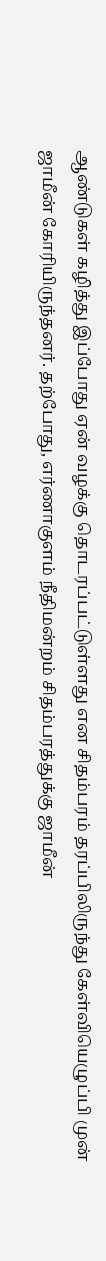ஆண்டுகள் கழித்து இப்போது ஏன் வழக்கு தொடரப்பட்டுள்ளது என சிதம்பரம் தரப்பிலிருந்து கேள்வியெழுப்பி முன் ஜாமீன் கோரியிருந்தனர். தற்போது, எர்ணாகுளம் நீதிமன்றம் சிதம்பரத்துக்கு ஜாமீன்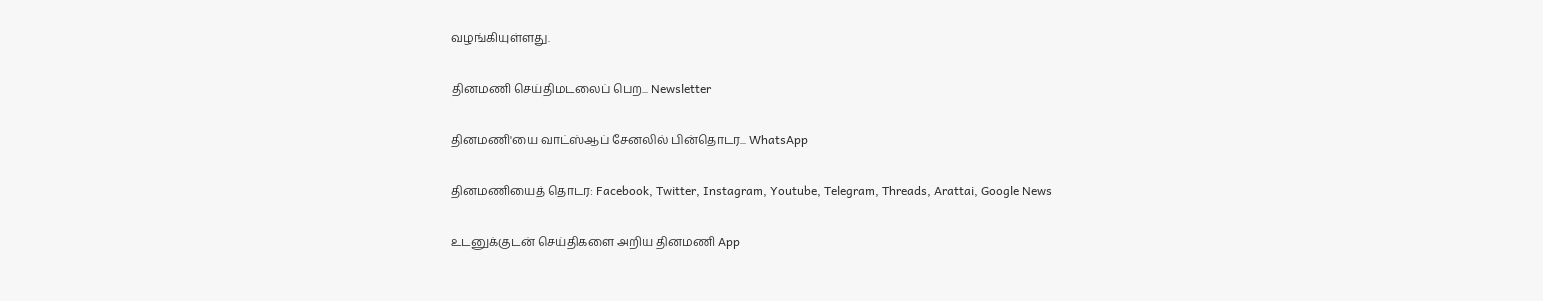வழங்கியுள்ளது.

தினமணி செய்திமடலைப் பெற... Newsletter

தினமணி'யை வாட்ஸ்ஆப் சேனலில் பின்தொடர... WhatsApp

தினமணியைத் தொடர: Facebook, Twitter, Instagram, Youtube, Telegram, Threads, Arattai, Google News

உடனுக்குடன் செய்திகளை அறிய தினமணி App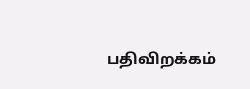பதிவிறக்கம்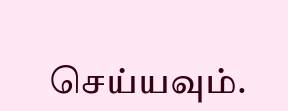செய்யவும்.